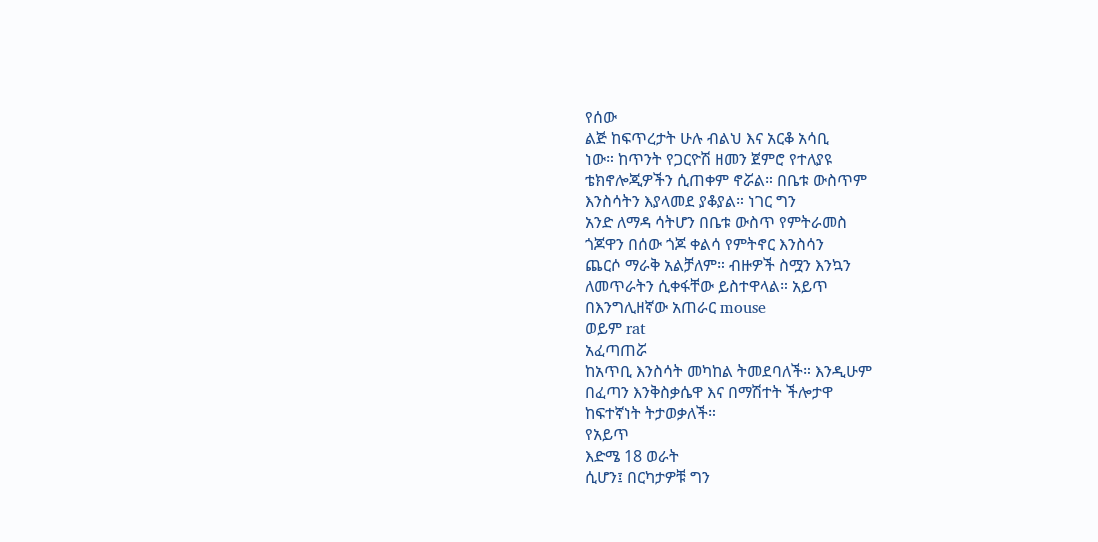የሰው
ልጅ ከፍጥረታት ሁሉ ብልህ እና አርቆ አሳቢ
ነው። ከጥንት የጋርዮሽ ዘመን ጀምሮ የተለያዩ
ቴክኖሎጂዎችን ሲጠቀም ኖሯል። በቤቱ ውስጥም
እንስሳትን እያላመደ ያቆያል። ነገር ግን
አንድ ለማዳ ሳትሆን በቤቱ ውስጥ የምትራመስ
ጎጆዋን በሰው ጎጆ ቀልሳ የምትኖር እንስሳን
ጨርሶ ማራቅ አልቻለም። ብዙዎች ስሟን እንኳን
ለመጥራትን ሲቀፋቸው ይስተዋላል። አይጥ
በእንግሊዘኛው አጠራር mouse
ወይም rat
አፈጣጠሯ
ከአጥቢ እንስሳት መካከል ትመደባለች። እንዲሁም
በፈጣን እንቅስቃሴዋ እና በማሽተት ችሎታዋ
ከፍተኛነት ትታወቃለች።
የአይጥ
እድሜ 18 ወራት
ሲሆን፤ በርካታዎቹ ግን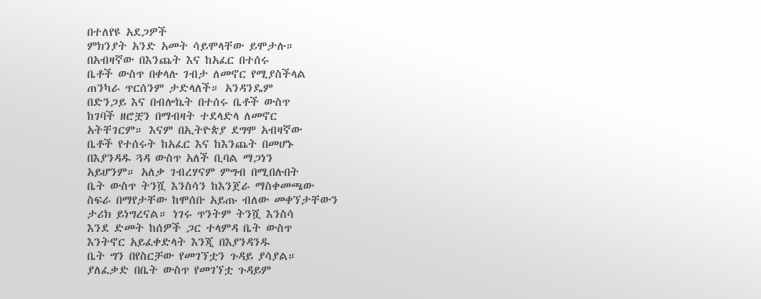በተለየዩ አደጋዎች
ምክንያት አንድ አመት ሳይሞላቸው ይሞታሉ።
በአብዛኛው በእንጨት እና ከአፈር በተሰሩ
ቤቶች ውስጥ በቀላሉ ገብታ ለመኖር የሚያስችላል
ጠንካራ ጥርሰንም ታድላለች። አንዳንዴም
በድንጋይ እና በብሎኬት በተሰሩ ቤቶች ውስጥ
ከገባች ዘሮቿን በማብዛት ተደላድላ ለመኖር
አትቸገርም። እናም በኢትዮጵያ ደግሞ አብዛኛው
ቤቶች የተሰሩት ከአፈር እና ከእንጨት በመሆኑ
በእያንዳዱ ጓዳ ውስጥ አለች ቢባል ማጋነን
አይሆንም። አለቃ ገብረሃናም ምግብ በሚበሉበት
ቤት ውስጥ ትንሿ እንስሳን ከእንጀራ ማስቀመጫው
ስፍራ በማየታቸው ከሞሰቡ አይጡ ብለው መቀኘታቸውን
ታሪክ ይነግረናል። ነገሩ ጥንትም ትንሿ እንስሳ
እንደ ድመት ከሰዎች ጋር ተላምዳ ቤት ውስጥ
እንትኖር አይፈቀድላት እንጂ በእያንዳንዱ
ቤት ግን በየስርቻው የመገኘቷን ጉዳይ ያሳያል።
ያለፈቃድ በቤት ውስጥ የመገኘቷ ጉዳይም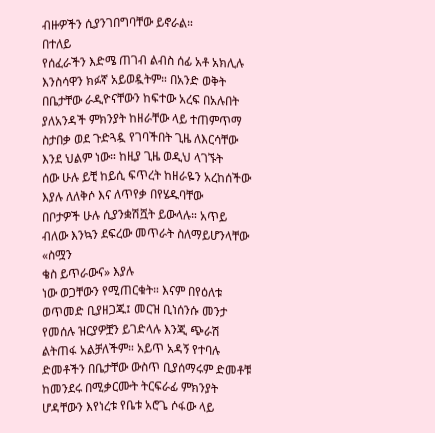ብዙዎችን ሲያንገበግባቸው ይኖራል።
በተለይ
የሰፈራችን እድሜ ጠገብ ልብስ ሰፊ አቶ አክሊሉ
እንስሳዋን ክፉኛ አይወዷትም። በአንድ ወቅት
በቤታቸው ራዲዮናቸውን ከፍተው አረፍ በአሉበት
ያለአንዳች ምክንያት ከዘራቸው ላይ ተጠምጥማ
ስታበቃ ወደ ጉድጓዷ የገባችበት ጊዜ ለእርሳቸው
እንደ ህልም ነው። ከዚያ ጊዜ ወዲህ ላገኙት
ሰው ሁሉ ይቺ ከይሲ ፍጥረት ከዘራዬን አረከሰችው
እያሉ ለለቅሶ እና ለጥየቃ በየሄዱባቸው
በቦታዎች ሁሉ ሲያንቋሽሿት ይውላሉ። አጥይ
ብለው እንኳን ደፍረው መጥራት ስለማይሆንላቸው
«ስሟን
ቄስ ይጥራውና» እያሉ
ነው ወጋቸውን የሚጠርቁት። እናም በየዕለቱ
ወጥመድ ቢያዘጋጁ፤ መርዝ ቢነሰንሱ መንታ
የመሰሉ ዝርያዎቿን ይገድላሉ እንጂ ጭራሽ
ልትጠፋ አልቻለችም። አይጥ አዳኝ የተባሉ
ድመቶችን በቤታቸው ውስጥ ቢያሰማሩም ድመቶቹ
ከመንደሩ በሚቃርሙት ትርፍራፊ ምክንያት
ሆዳቸውን እየነረቱ የቤቱ አሮጌ ሶፋው ላይ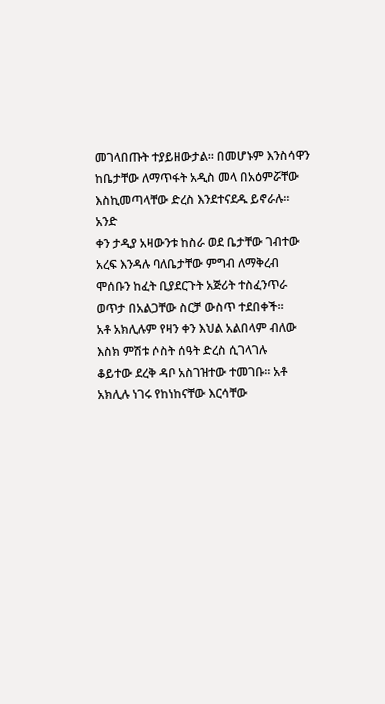መገላበጡት ተያይዘውታል። በመሆኑም እንስሳዋን
ከቤታቸው ለማጥፋት አዲስ መላ በአዕምሯቸው
እስኪመጣላቸው ድረስ እንደተናደዱ ይኖራሉ።
አንድ
ቀን ታዲያ አዛውንቱ ከስራ ወደ ቤታቸው ገብተው
አረፍ እንዳሉ ባለቤታቸው ምግብ ለማቅረብ
ሞሰቡን ከፈት ቢያደርጉት አጅሪት ተስፈንጥራ
ወጥታ በአልጋቸው ስርቻ ውስጥ ተደበቀች።
አቶ አክሊሉም የዛን ቀን እህል አልበላም ብለው
እስክ ምሽቱ ሶስት ሰዓት ድረስ ሲገላገሉ
ቆይተው ደረቅ ዳቦ አስገዝተው ተመገቡ። አቶ
አክሊሉ ነገሩ የከነከናቸው እርሳቸው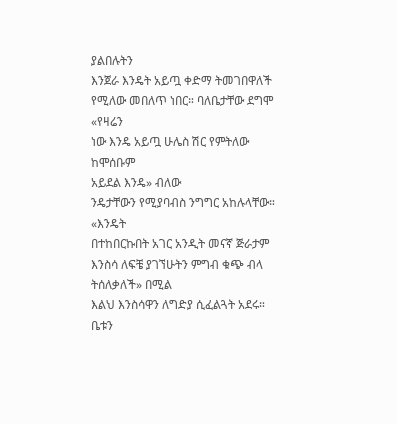ያልበሉትን
እንጀራ እንዴት አይጧ ቀድማ ትመገበዋለች
የሚለው መበለጥ ነበር። ባለቤታቸው ደግሞ
«የዛሬን
ነው እንዴ አይጧ ሁሌስ ሽር የምትለው ከሞሰቡም
አይደል እንዴ» ብለው
ንዴታቸውን የሚያባብስ ንግግር አከሉላቸው።
«እንዴት
በተከበርኩበት አገር አንዲት መናኛ ጅራታም
እንስሳ ለፍቼ ያገኘሁትን ምግብ ቁጭ ብላ
ትሰለቃለች» በሚል
እልህ እንስሳዋን ለግድያ ሲፈልጓት አደሩ።
ቤቱን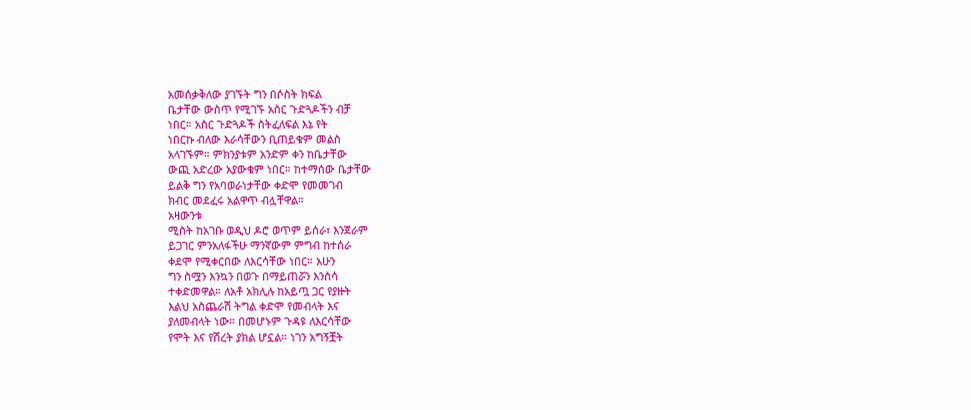አመሰቃቅለው ያገኙት ግን በሶስት ክፍል
ቤታቸው ውስጥ የሚገኙ አስር ጉድጓዶችን ብቻ
ነበር። አስር ጉድጓዶች ስትፈለፍል እኔ የት
ነበርኩ ብለው እራሳቸውን ቢጠይቁም መልስ
አላገኙም። ምክንያቱም አንድም ቀን ከቤታቸው
ውጪ አድረው አያውቁም ነበር። ከተማሰው ቤታቸው
ይልቅ ግን የአባወራነታቸው ቀድሞ የመመገብ
ክብር መደፈሩ አልዋጥ ብሏቸዋል።
አዛውንቱ
ሚስት ከአገቡ ወዲህ ዶሮ ወጥም ይሰራ፣ እንጀራም
ይጋገር ምንአለፋችሁ ማንኛውም ምግብ ከተሰራ
ቀደሞ የሚቀርበው ለእርሳቸው ነበር። አሁን
ግን ስሟን እንኳን በወጉ በማይጠሯን እንስሳ
ተቀድመዋል። ለአቶ አክሊሉ ከአይጧ ጋር የያዙት
እልህ አስጨራሽ ትግል ቀድሞ የመብላት እና
ያለመብላት ነው። በመሆኑም ጉዳዩ ለእርሳቸው
የሞት እና የሽረት ያክል ሆኗል። ነገን አግኝቿት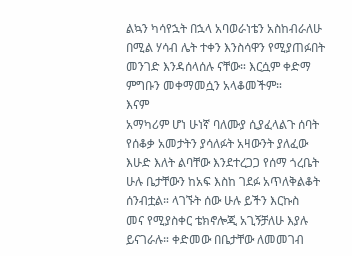ልኳን ካሳየኋት በኋላ አባወራነቴን አስከብራለሁ
በሚል ሃሳብ ሌት ተቀን እንስሳዋን የሚያጠፉበት
መንገድ እንዳሰላሰሉ ናቸው። እርሷም ቀድማ
ምግቡን መቀማመሷን አላቆመችም።
እናም
አማካሪም ሆነ ሁነኛ ባለሙያ ሲያፈላልጉ ሰባት
የሰቆቃ አመታትን ያሳለፉት አዛውንት ያለፈው
እሁድ እለት ልባቸው እንደተረጋጋ የሰማ ጎረቤት
ሁሉ ቤታቸውን ከአፍ እስከ ገደፉ አጥለቅልቆት
ሰንብቷል። ላገኙት ሰው ሁሉ ይችን እርኩስ
መና የሚያስቀር ቴክኖሎጂ አጊኝቻለሁ እያሉ
ይናገራሉ። ቀድመው በቤታቸው ለመመገብ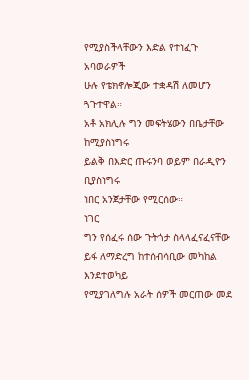የሚያስችላቸውን እድል የተነፈጉ አባወራዎች
ሁሉ የቴክኖሎጂው ተቋዳሽ ለመሆን ጓጉተዋል።
አቶ አክሊሉ ግን መፍትሄውን በቤታቸው ከሚያስነግሩ
ይልቅ በእድር ጡሩንባ ወይም በራዲዮን ቢያስነግሩ
ነበር አንጀታቸው የሚርሰው።
ነገር
ግን የሰፈሩ ሰው ጉትጎታ ስላላፈናፈናቸው
ይፋ ለማድረግ ከተሰብሳቢው መካከል እንደተወካይ
የሚያገለግሉ አራት ሰዎች መርጠው መደ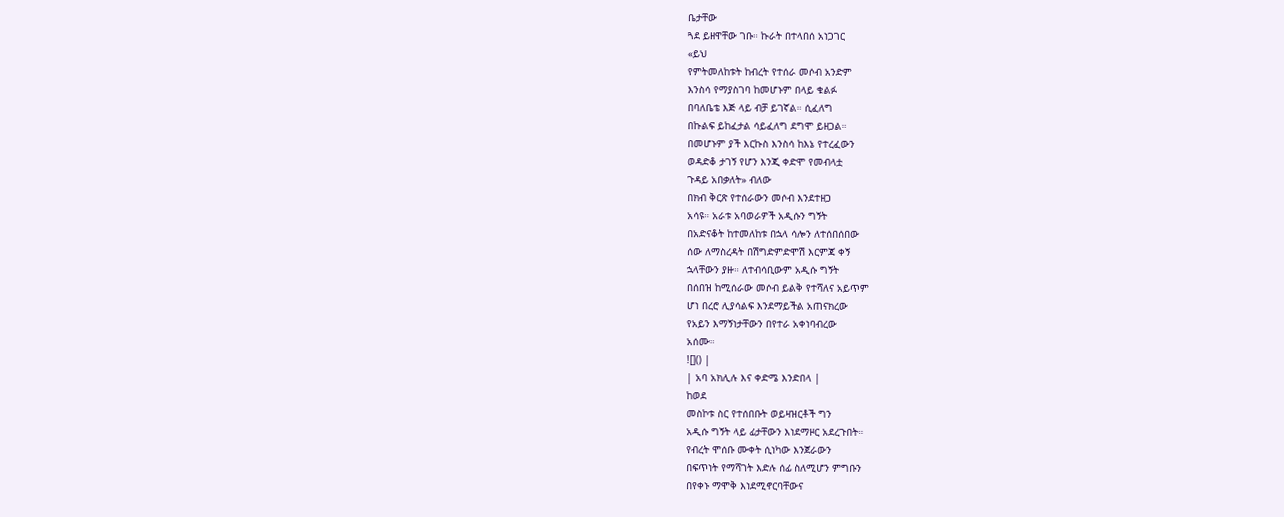ቤታቸው
ጓደ ይዘዋቸው ገቡ። ኩራት በተላበሰ አነጋገር
«ይህ
የምትመለከቱት ከብረት የተሰራ መሶብ አንድም
እንስሳ የማያስገባ ከመሆኑም በላይ ቁልፉ
በባለቤቴ እጅ ላይ ብቻ ይገኛል። ሲፈለግ
በኩልፍ ይከፈታል ሳይፈለግ ደግሞ ይዘጋል።
በመሆኑም ያች እርኩስ እንስሳ ከእኔ የተረፈውን
ወዳድቆ ታገኝ የሆን እንጂ ቀድሞ የመብላቷ
ጉዳይ አበቃለት» ብለው
በክብ ቅርጽ የተሰራውን መሶብ እንደተዘጋ
አሳዩ። አራቱ አባወራዎች አዲሱን ግኝት
በአድናቆት ከተመለከቱ በኋላ ሳሎን ለተሰበሰበው
ሰው ለማስረዳት በሽግድምድሞሽ እርምጃ ቀኝ
ኋላቸውን ያዙ። ለተብሳቢውም አዲሱ ግኝት
በሰበዝ ከሚሰራው መሶብ ይልቅ የተሻለና አይጥም
ሆነ በረሮ ሊያሳልፍ እንደማይችል አጠናክረው
የአይን እማኝነታቸውን በየተራ አቀነባብረው
አሰሙ።
![]() |
| አባ አክሊሉ እና ቀድሜ እንድበላ |
ከወደ
መስኮቱ ስር የተሰበቡት ወይዛዝርቶች ግን
አዲሱ ግኝት ላይ ፊታቸውን እነደማዞር አደረጉበት።
የብረት ሞሰቡ ሙቀት ሲነካው እንጀራውን
በፍጥነት የማሻገት እድሉ ሰፊ ስለሚሆን ምግቡን
በየቀኑ ማሞቅ እነደሚኖርባቸውና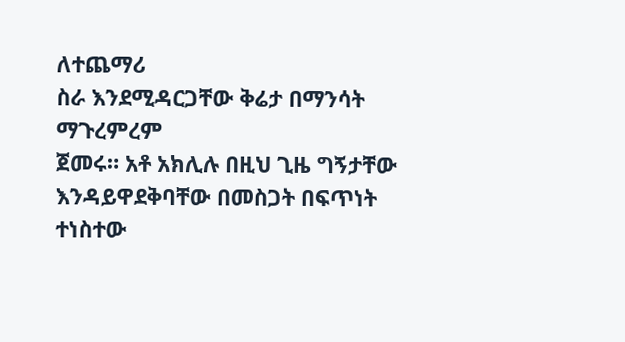ለተጨማሪ
ስራ እንደሚዳርጋቸው ቅሬታ በማንሳት ማጉረምረም
ጀመሩ። አቶ አክሊሉ በዚህ ጊዜ ግኝታቸው
እንዳይዋደቅባቸው በመስጋት በፍጥነት ተነስተው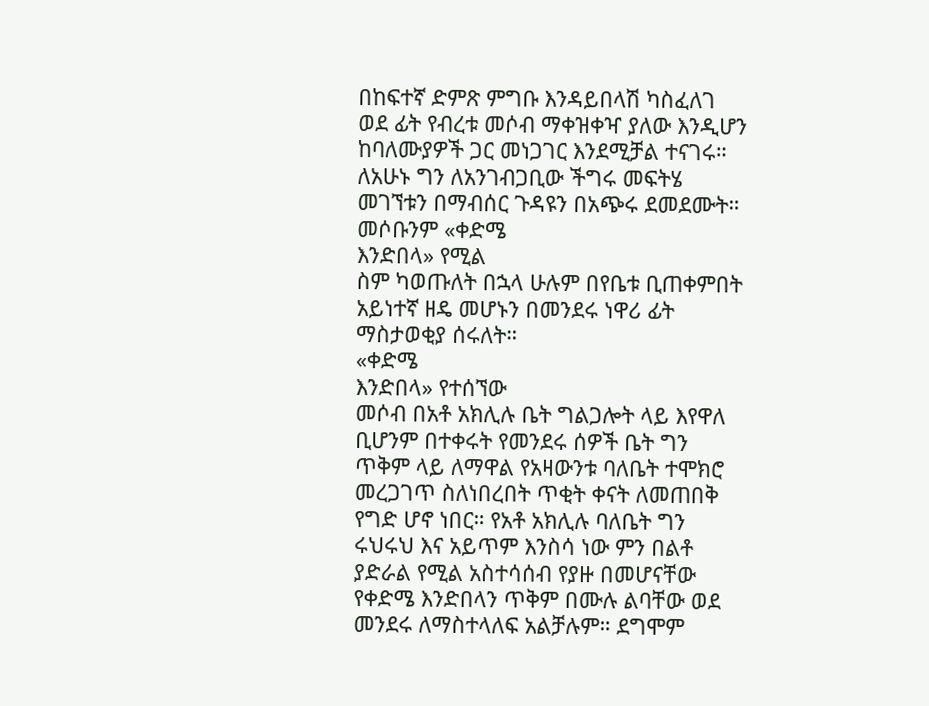በከፍተኛ ድምጽ ምግቡ እንዳይበላሽ ካስፈለገ
ወደ ፊት የብረቱ መሶብ ማቀዝቀዣ ያለው እንዲሆን
ከባለሙያዎች ጋር መነጋገር እንደሚቻል ተናገሩ።
ለአሁኑ ግን ለአንገብጋቢው ችግሩ መፍትሄ
መገኘቱን በማብሰር ጉዳዩን በአጭሩ ደመደሙት።
መሶቡንም «ቀድሜ
እንድበላ» የሚል
ስም ካወጡለት በኋላ ሁሉም በየቤቱ ቢጠቀምበት
አይነተኛ ዘዴ መሆኑን በመንደሩ ነዋሪ ፊት
ማስታወቂያ ሰሩለት።
«ቀድሜ
እንድበላ» የተሰኘው
መሶብ በአቶ አክሊሉ ቤት ግልጋሎት ላይ እየዋለ
ቢሆንም በተቀሩት የመንደሩ ሰዎች ቤት ግን
ጥቅም ላይ ለማዋል የአዛውንቱ ባለቤት ተሞክሮ
መረጋገጥ ስለነበረበት ጥቂት ቀናት ለመጠበቅ
የግድ ሆኖ ነበር። የአቶ አክሊሉ ባለቤት ግን
ሩህሩህ እና አይጥም እንስሳ ነው ምን በልቶ
ያድራል የሚል አስተሳሰብ የያዙ በመሆናቸው
የቀድሜ እንድበላን ጥቅም በሙሉ ልባቸው ወደ
መንደሩ ለማስተላለፍ አልቻሉም። ደግሞም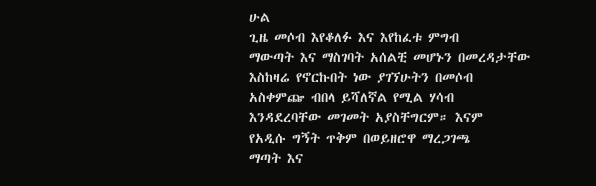ሁል
ጊዜ መሶብ እየቆለፉ እና እየከፈቱ ምግብ
ማውጣት እና ማስገባት አሰልቺ መሆኑን በመረዳታቸው
እስከዛሬ የኖርኩበት ነው ያገኘሁትን በመሶብ
አስቀምጬ ብበላ ይሻለኛል የሚል ሃሳብ
እንዳደረባቸው መገመት አያስቸግርም። እናም
የአዲሱ ግኝት ጥቅም በወይዘሮዋ ማረጋገጫ
ማጣት እና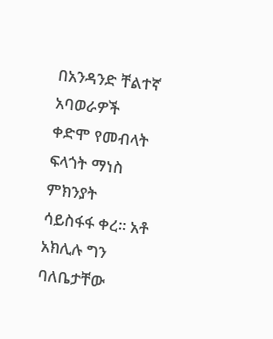በአንዳንድ ቸልተኛ አባወራዎች
ቀድሞ የመብላት ፍላጎት ማነስ ምክንያት
ሳይስፋፋ ቀረ። አቶ አክሊሉ ግን ባለቤታቸው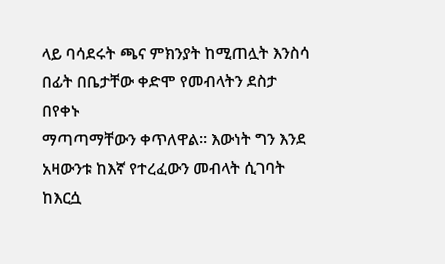ላይ ባሳደሩት ጫና ምክንያት ከሚጠሏት እንስሳ
በፊት በቤታቸው ቀድሞ የመብላትን ደስታ በየቀኑ
ማጣጣማቸውን ቀጥለዋል። እውነት ግን እንደ
አዛውንቱ ከእኛ የተረፈውን መብላት ሲገባት
ከእርሷ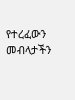የተረፈውን መብላታችን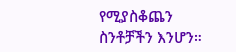የሚያስቆጨን
ስንቶቻችን እንሆን።